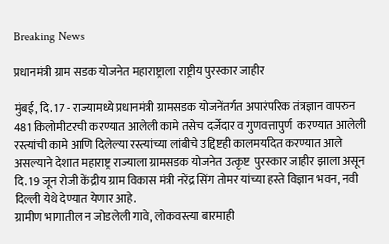Breaking News

प्रधानमंत्री ग्राम सडक योजनेत महाराष्ट्राला राष्ट्रीय पुरस्कार जाहीर

मुंबई, दि. 17 - राज्यामध्ये प्रधानमंत्री ग्रामसडक योजनेंतर्गत अपारंपरिक तंत्रज्ञान वापरुन 481 किलोमीटरची करण्यात आलेली कामे तसेच दर्जेदार व गुणवत्तापुर्ण  करण्यात आलेली रस्त्यांची कामे आणि दिलेल्या रस्त्यांच्या लांबीचे उद्दिष्टही कालमर्यादेत करण्यात आले असल्याने देशात महाराष्ट्र राज्याला ग्रामसडक योजनेत उत्कृष्ट  पुरस्कार जाहीर झाला असून दि. 19 जून रोजी केंद्रीय ग्राम विकास मंत्री नरेंद्र सिंग तोमर यांच्या हस्ते विज्ञान भवन, नवी दिल्ली येथे देण्यात येणार आहे.
ग्रामीण भागातील न जोडलेली गावे, लोकवस्त्या बारमाही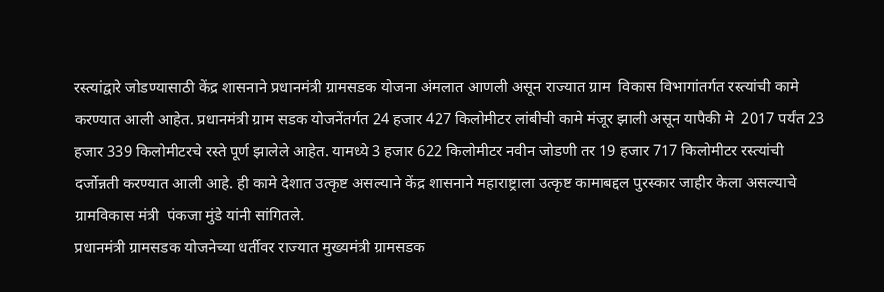रस्त्यांद्वारे जोडण्यासाठी केंद्र शासनाने प्रधानमंत्री ग्रामसडक योजना अंमलात आणली असून राज्यात ग्राम  विकास विभागांतर्गत रस्त्यांची कामे करण्यात आली आहेत. प्रधानमंत्री ग्राम सडक योजनेंतर्गत 24 हजार 427 किलोमीटर लांबीची कामे मंजूर झाली असून यापैकी मे  2017 पर्यंत 23 हजार 339 किलोमीटरचे रस्ते पूर्ण झालेले आहेत. यामध्ये 3 हजार 622 किलोमीटर नवीन जोडणी तर 19 हजार 717 किलोमीटर रस्त्यांची  दर्जोन्नती करण्यात आली आहे. ही कामे देशात उत्कृष्ट असल्याने केंद्र शासनाने महाराष्ट्राला उत्कृष्ट कामाबद्दल पुरस्कार जाहीर केला असल्याचे ग्रामविकास मंत्री  पंकजा मुंडे यांनी सांगितले.
प्रधानमंत्री ग्रामसडक योजनेच्या धर्तीवर राज्यात मुख्यमंत्री ग्रामसडक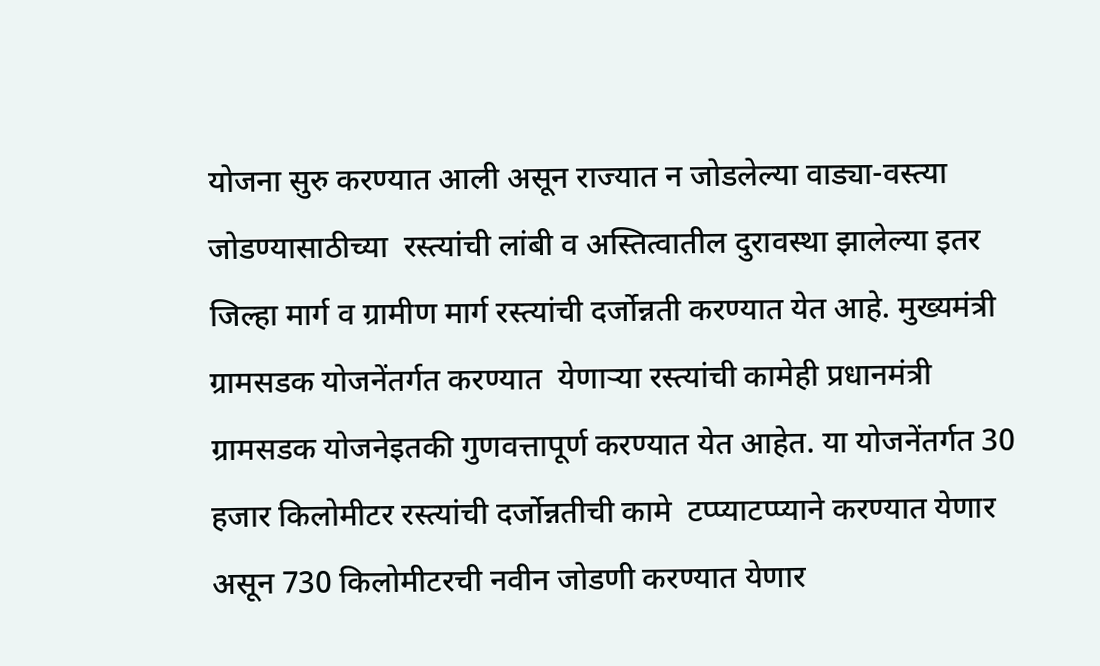योजना सुरु करण्यात आली असून राज्यात न जोडलेल्या वाड्या-वस्त्या जोडण्यासाठीच्या  रस्त्यांची लांबी व अस्तित्वातील दुरावस्था झालेल्या इतर जिल्हा मार्ग व ग्रामीण मार्ग रस्त्यांची दर्जोन्नती करण्यात येत आहे. मुख्यमंत्री ग्रामसडक योजनेंतर्गत करण्यात  येणार्‍या रस्त्यांची कामेही प्रधानमंत्री ग्रामसडक योजनेइतकी गुणवत्तापूर्ण करण्यात येत आहेत. या योजनेंतर्गत 30 हजार किलोमीटर रस्त्यांची दर्जोन्नतीची कामे  टप्प्याटप्प्याने करण्यात येणार असून 730 किलोमीटरची नवीन जोडणी करण्यात येणार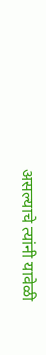असल्याचे त्यांनी यावेळी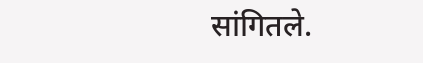सांगितले.